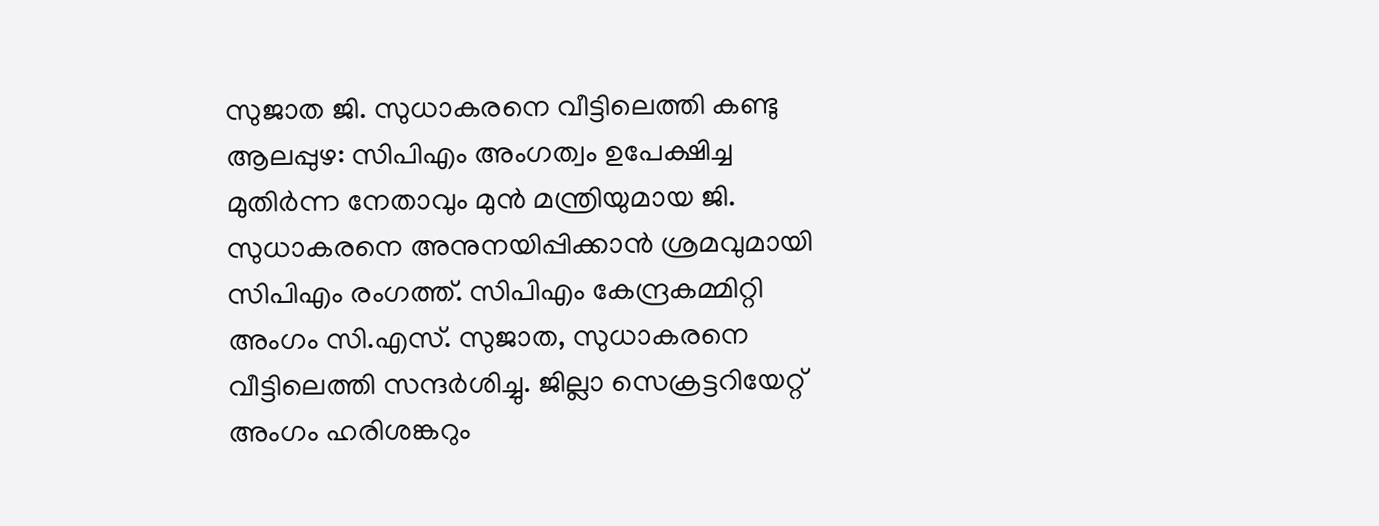സുജാത ജി. സുധാകരനെ വീട്ടിലെത്തി കണ്ടു
ആലപ്പുഴ: സിപിഎം അംഗത്വം ഉപേക്ഷിച്ച മുതിർന്ന നേതാവും മുൻ മന്ത്രിയുമായ ജി. സുധാകരനെ അനുനയിപ്പിക്കാൻ ശ്രമവുമായി സിപിഎം രംഗത്ത്. സിപിഎം കേന്ദ്രകമ്മിറ്റി അംഗം സി.എസ്. സുജാത, സുധാകരനെ വീട്ടിലെത്തി സന്ദർശിച്ചു. ജില്ലാ സെക്രട്ടറിയേറ്റ് അംഗം ഹരിശങ്കറും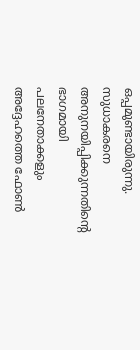ഒപ്പമുണ്ടായിരുന്നു. സുധാകരനെ അനുനയിപ്പിക്കുന്നതിന്റെ ഭാഗമായി പലനേതാക്കളും അദ്ദേഹത്തെ ഫോൺ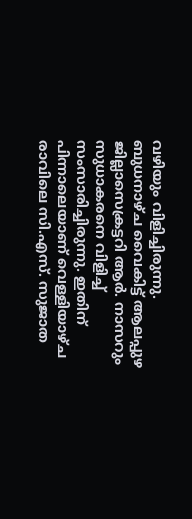വഴിയും വിളിച്ചിരുന്നു.
ബുധനാഴ്ച വൈകിട്ട് ആലപ്പുഴ ജില്ലാസെക്രട്ടറി ആർ. നാസറും സുധാകരനെ വിളിച്ച് സംസാരിച്ചിരുന്നു. ഇതിന് പിന്നാലെയാണ് വെള്ളിയാഴ്ച രാവിലെ സി.എസ്. സുജാത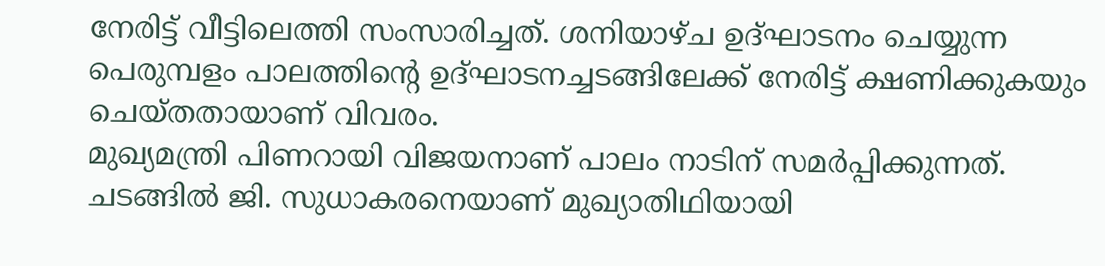നേരിട്ട് വീട്ടിലെത്തി സംസാരിച്ചത്. ശനിയാഴ്ച ഉദ്ഘാടനം ചെയ്യുന്ന പെരുമ്പളം പാലത്തിന്റെ ഉദ്ഘാടനച്ചടങ്ങിലേക്ക് നേരിട്ട് ക്ഷണിക്കുകയും ചെയ്തതായാണ് വിവരം.
മുഖ്യമന്ത്രി പിണറായി വിജയനാണ് പാലം നാടിന് സമർപ്പിക്കുന്നത്. ചടങ്ങിൽ ജി. സുധാകരനെയാണ് മുഖ്യാതിഥിയായി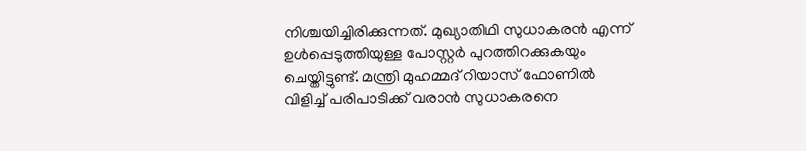നിശ്ചയിച്ചിരിക്കുന്നത്. മുഖ്യാതിഥി സുധാകരൻ എന്ന് ഉൾപ്പെടുത്തിയുള്ള പോസ്റ്റർ പുറത്തിറക്കുകയും ചെയ്തിട്ടുണ്ട്. മന്ത്രി മുഹമ്മദ് റിയാസ് ഫോണിൽ വിളിച്ച് പരിപാടിക്ക് വരാൻ സുധാകരനെ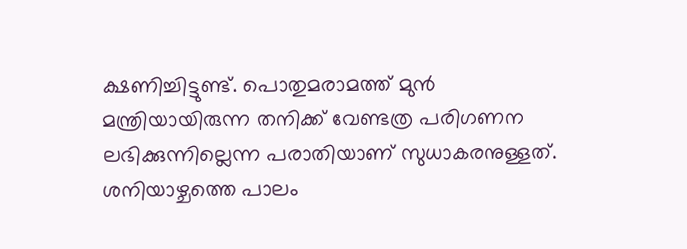ക്ഷണിച്ചിട്ടുണ്ട്. പൊതുമരാമത്ത് മുൻ മന്ത്രിയായിരുന്ന തനിക്ക് വേണ്ടത്ര പരിഗണന ലഭിക്കുന്നില്ലെന്ന പരാതിയാണ് സുധാകരനുള്ളത്. ശനിയാഴ്ചത്തെ പാലം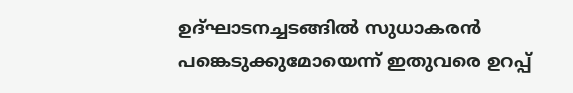ഉദ്ഘാടനച്ചടങ്ങിൽ സുധാകരൻ പങ്കെടുക്കുമോയെന്ന് ഇതുവരെ ഉറപ്പ്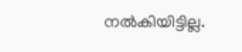നൽകിയിട്ടില്ല.